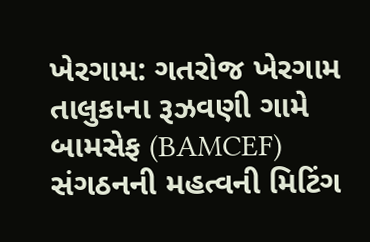ખેરગામ: ગતરોજ ખેરગામ તાલુકાના રૂઝવણી ગામે બામસેફ (BAMCEF) સંગઠનની મહત્વની મિટિંગ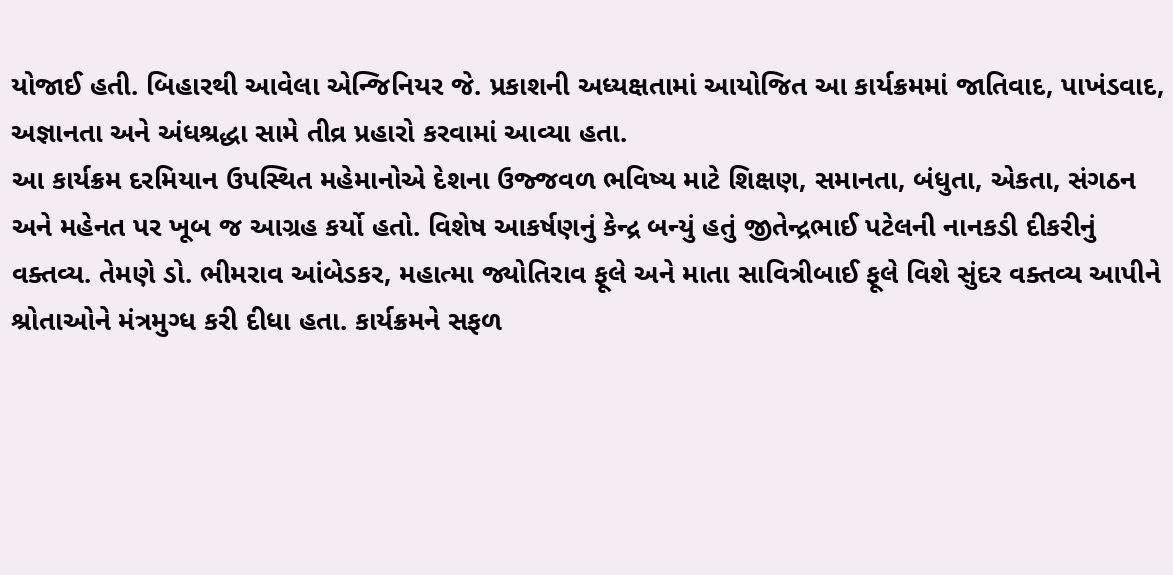યોજાઈ હતી. બિહારથી આવેલા એન્જિનિયર જે. પ્રકાશની અધ્યક્ષતામાં આયોજિત આ કાર્યક્રમમાં જાતિવાદ, પાખંડવાદ, અજ્ઞાનતા અને અંધશ્રદ્ધા સામે તીવ્ર પ્રહારો કરવામાં આવ્યા હતા.
આ કાર્યક્રમ દરમિયાન ઉપસ્થિત મહેમાનોએ દેશના ઉજ્જવળ ભવિષ્ય માટે શિક્ષણ, સમાનતા, બંધુતા, એકતા, સંગઠન અને મહેનત પર ખૂબ જ આગ્રહ કર્યો હતો. વિશેષ આકર્ષણનું કેન્દ્ર બન્યું હતું જીતેન્દ્રભાઈ પટેલની નાનકડી દીકરીનું વક્તવ્ય. તેમણે ડો. ભીમરાવ આંબેડકર, મહાત્મા જ્યોતિરાવ ફૂલે અને માતા સાવિત્રીબાઈ ફૂલે વિશે સુંદર વક્તવ્ય આપીને શ્રોતાઓને મંત્રમુગ્ધ કરી દીધા હતા. કાર્યક્રમને સફળ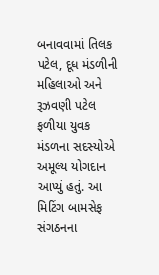બનાવવામાં તિલક પટેલ, દૂધ મંડળીની મહિલાઓ અને રૂઝવણી પટેલ ફળીયા યુવક મંડળના સદસ્યોએ અમૂલ્ય યોગદાન આપ્યું હતું. આ મિટિંગ બામસેફ સંગઠનના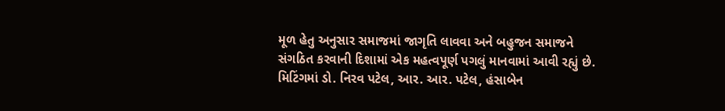મૂળ હેતુ અનુસાર સમાજમાં જાગૃતિ લાવવા અને બહુજન સમાજને સંગઠિત કરવાની દિશામાં એક મહત્વપૂર્ણ પગલું માનવામાં આવી રહ્યું છે.
મિટિંગમાં ડો. નિરવ પટેલ, આર. આર. પટેલ, હંસાબેન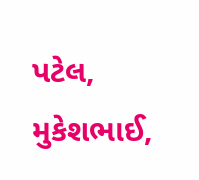પટેલ, મુકેશભાઈ,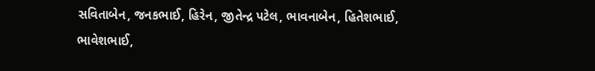સવિતાબેન, જનકભાઈ, હિરેન, જીતેન્દ્ર પટેલ, ભાવનાબેન, હિતેશભાઈ, ભાવેશભાઈ,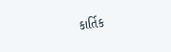કાર્તિક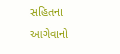સહિતના આગેવાનો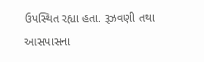ઉપસ્થિત રહ્યા હતા. રૂઝવણી તથા આસપાસના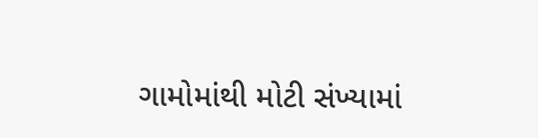ગામોમાંથી મોટી સંખ્યામાં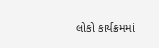લોકો કાર્યક્રમમાં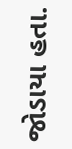જોડાયા હતા.